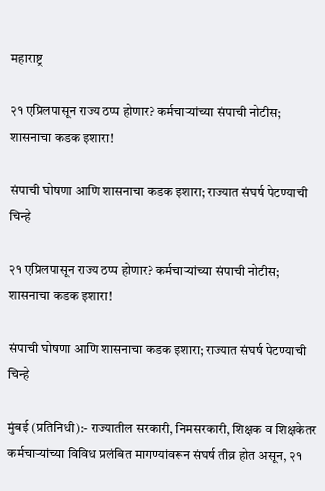महाराष्ट्र

२१ एप्रिलपासून राज्य ठप्प होणार? कर्मचाऱ्यांच्या संपाची नोटीस; शासनाचा कडक इशारा!

संपाची घोषणा आणि शासनाचा कडक इशारा; राज्यात संघर्ष पेटण्याची चिन्हे

२१ एप्रिलपासून राज्य ठप्प होणार? कर्मचाऱ्यांच्या संपाची नोटीस; शासनाचा कडक इशारा!

संपाची घोषणा आणि शासनाचा कडक इशारा; राज्यात संघर्ष पेटण्याची चिन्हे

मुंबई (प्रतिनिधी):- राज्यातील सरकारी, निमसरकारी, शिक्षक व शिक्षकेतर कर्मचाऱ्यांच्या विविध प्रलंबित मागण्यांवरून संघर्ष तीव्र होत असून, २१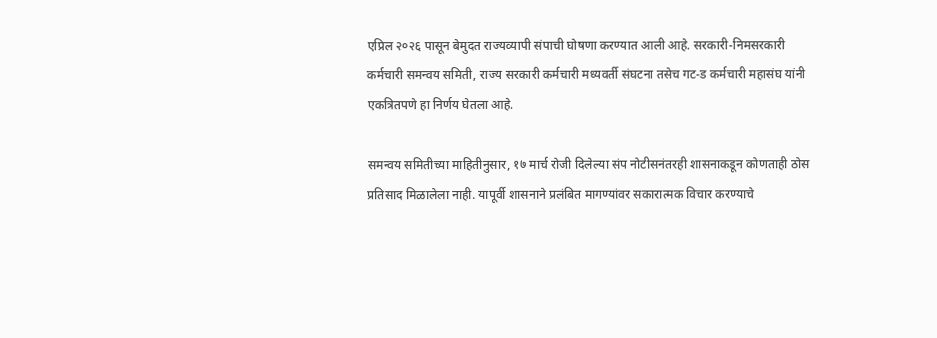एप्रिल २०२६ पासून बेमुदत राज्यव्यापी संपाची घोषणा करण्यात आली आहे. सरकारी-निमसरकारी कर्मचारी समन्वय समिती, राज्य सरकारी कर्मचारी मध्यवर्ती संघटना तसेच गट-ड कर्मचारी महासंघ यांनी एकत्रितपणे हा निर्णय घेतला आहे.

समन्वय समितीच्या माहितीनुसार, १७ मार्च रोजी दिलेल्या संप नोटीसनंतरही शासनाकडून कोणताही ठोस प्रतिसाद मिळालेला नाही. यापूर्वी शासनाने प्रलंबित मागण्यांवर सकारात्मक विचार करण्याचे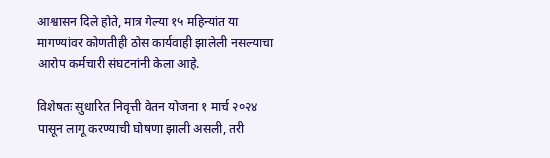आश्वासन दिले होते, मात्र गेल्या १५ महिन्यांत या मागण्यांवर कोणतीही ठोस कार्यवाही झालेली नसल्याचा आरोप कर्मचारी संघटनांनी केला आहे.

विशेषतः सुधारित निवृत्ती वेतन योजना १ मार्च २०२४ पासून लागू करण्याची घोषणा झाली असली, तरी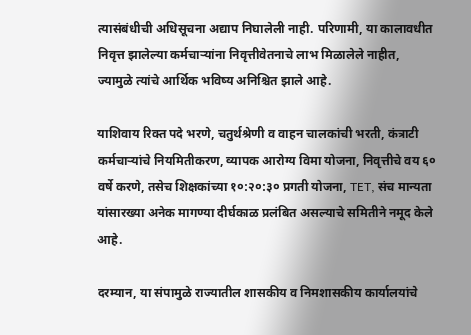त्यासंबंधीची अधिसूचना अद्याप निघालेली नाही. परिणामी, या कालावधीत निवृत्त झालेल्या कर्मचाऱ्यांना निवृत्तीवेतनाचे लाभ मिळालेले नाहीत, ज्यामुळे त्यांचे आर्थिक भविष्य अनिश्चित झाले आहे.

याशिवाय रिक्त पदे भरणे, चतुर्थश्रेणी व वाहन चालकांची भरती, कंत्राटी कर्मचाऱ्यांचे नियमितीकरण, व्यापक आरोग्य विमा योजना, निवृत्तीचे वय ६० वर्षे करणे, तसेच शिक्षकांच्या १०:२०:३० प्रगती योजना, TET, संच मान्यता यांसारख्या अनेक मागण्या दीर्घकाळ प्रलंबित असल्याचे समितीने नमूद केले आहे.

दरम्यान, या संपामुळे राज्यातील शासकीय व निमशासकीय कार्यालयांचे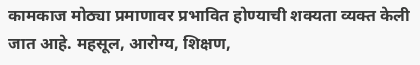कामकाज मोठ्या प्रमाणावर प्रभावित होण्याची शक्यता व्यक्त केली जात आहे. महसूल, आरोग्य, शिक्षण,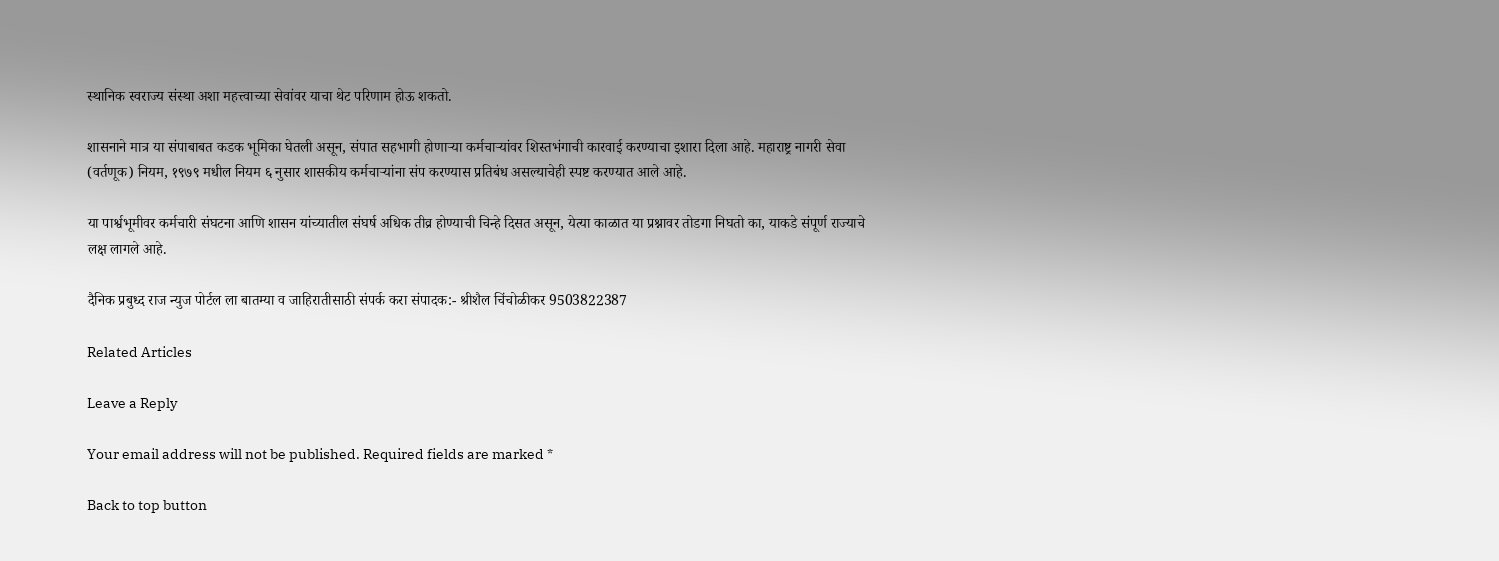स्थानिक स्वराज्य संस्था अशा महत्त्वाच्या सेवांवर याचा थेट परिणाम होऊ शकतो.

शासनाने मात्र या संपाबाबत कडक भूमिका घेतली असून, संपात सहभागी होणाऱ्या कर्मचाऱ्यांवर शिस्तभंगाची कारवाई करण्याचा इशारा दिला आहे. महाराष्ट्र नागरी सेवा (वर्तणूक) नियम, १९७९ मधील नियम ६ नुसार शासकीय कर्मचाऱ्यांना संप करण्यास प्रतिबंध असल्याचेही स्पष्ट करण्यात आले आहे.

या पार्श्वभूमीवर कर्मचारी संघटना आणि शासन यांच्यातील संघर्ष अधिक तीव्र होण्याची चिन्हे दिसत असून, येत्या काळात या प्रश्नावर तोडगा निघतो का, याकडे संपूर्ण राज्याचे लक्ष लागले आहे.

दैनिक प्रबुध्द राज न्युज पोर्टल ला बातम्या व जाहिरातीसाठी संपर्क करा संपादक:- श्रीशैल चिंचोळीकर 9503822387

Related Articles

Leave a Reply

Your email address will not be published. Required fields are marked *

Back to top button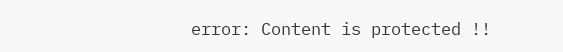error: Content is protected !!